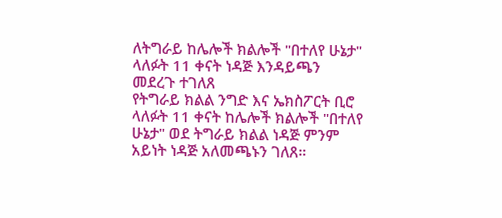ለትግራይ ከሌሎች ክልሎች "በተለየ ሁኔታ" ላለፉት 11 ቀናት ነዳጅ እንዳይጫን መደረጉ ተገለጸ
የትግራይ ክልል ንግድ እና ኤክስፖርት ቢሮ ላለፉት 11 ቀናት ከሌሎች ክልሎች "በተለየ ሁኔታ" ወደ ትግራይ ክልል ነዳጅ ምንም አይነት ነዳጅ አለመጫኑን ገለጸ።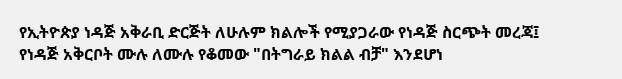የኢትዮጵያ ነዳጅ አቅራቢ ድርጅት ለሁሉም ክልሎች የሚያጋራው የነዳጅ ስርጭት መረጃ፤ የነዳጅ አቅርቦት ሙሉ ለሙሉ የቆመው "በትግራይ ክልል ብቻ" እንደሆነ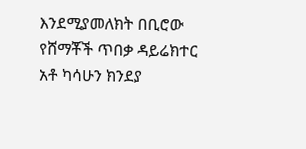እንደሚያመለክት በቢሮው የሸማቾች ጥበቃ ዳይሬክተር አቶ ካሳሁን ክንደያ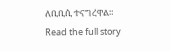ለቢቢሲ ተናግረዋል።
Read the full story